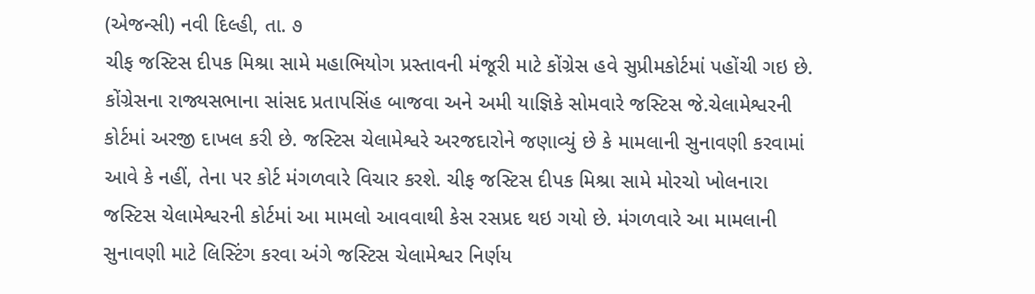(એજન્સી) નવી દિલ્હી, તા. ૭
ચીફ જસ્ટિસ દીપક મિશ્રા સામે મહાભિયોગ પ્રસ્તાવની મંજૂરી માટે કોંગ્રેસ હવે સુપ્રીમકોર્ટમાં પહોંચી ગઇ છે. કોંગ્રેસના રાજ્યસભાના સાંસદ પ્રતાપસિંહ બાજવા અને અમી યાજ્ઞિકે સોમવારે જસ્ટિસ જે.ચેલામેશ્વરની કોર્ટમાં અરજી દાખલ કરી છે. જસ્ટિસ ચેલામેશ્વરે અરજદારોને જણાવ્યું છે કે મામલાની સુનાવણી કરવામાં આવે કે નહીં, તેના પર કોર્ટ મંગળવારે વિચાર કરશે. ચીફ જસ્ટિસ દીપક મિશ્રા સામે મોરચો ખોલનારા જસ્ટિસ ચેલામેશ્વરની કોર્ટમાં આ મામલો આવવાથી કેસ રસપ્રદ થઇ ગયો છે. મંગળવારે આ મામલાની સુનાવણી માટે લિસ્ટિંગ કરવા અંગે જસ્ટિસ ચેલામેશ્વર નિર્ણય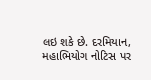લઇ શકે છે. દરમિયાન, મહાભિયોગ નોટિસ પર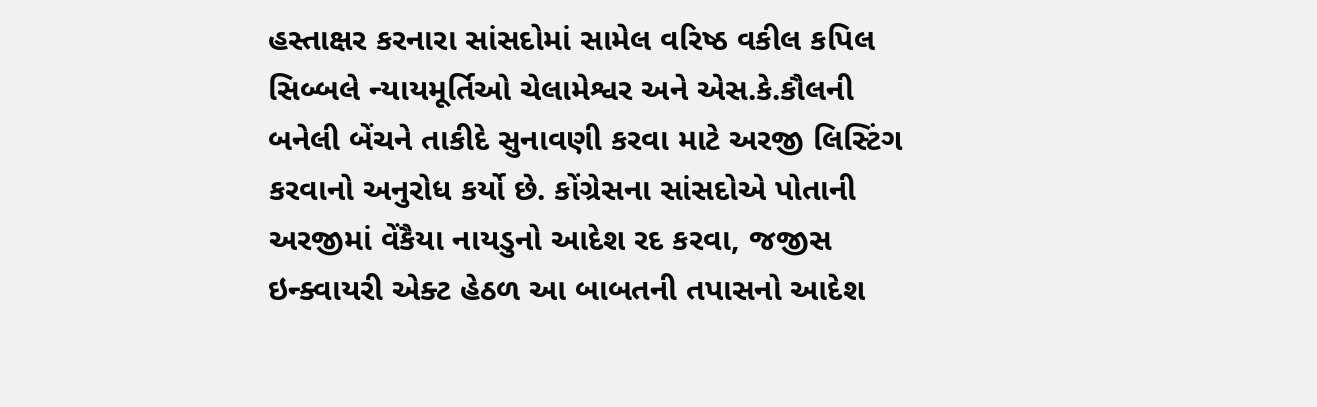હસ્તાક્ષર કરનારા સાંસદોમાં સામેલ વરિષ્ઠ વકીલ કપિલ સિબ્બલે ન્યાયમૂર્તિઓ ચેલામેશ્વર અને એસ.કે.કૌલની બનેલી બેંચને તાકીદે સુનાવણી કરવા માટે અરજી લિસ્ટિંગ કરવાનો અનુરોધ કર્યો છે. કોંગ્રેસના સાંસદોએ પોતાની અરજીમાં વેંકૈયા નાયડુનો આદેશ રદ કરવા, જજીસ ઇન્ક્વાયરી એક્ટ હેઠળ આ બાબતની તપાસનો આદેશ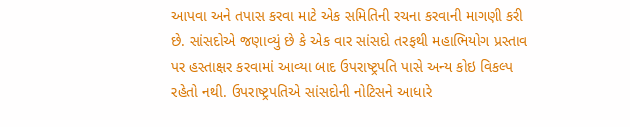આપવા અને તપાસ કરવા માટે એક સમિતિની રચના કરવાની માગણી કરી છે. સાંસદોએ જણાવ્યું છે કે એક વાર સાંસદો તરફથી મહાભિયોગ પ્રસ્તાવ પર હસ્તાક્ષર કરવામાં આવ્યા બાદ ઉપરાષ્ટ્રપતિ પાસે અન્ય કોઇ વિકલ્પ રહેતો નથી. ઉપરાષ્ટ્રપતિએ સાંસદોની નોટિસને આધારે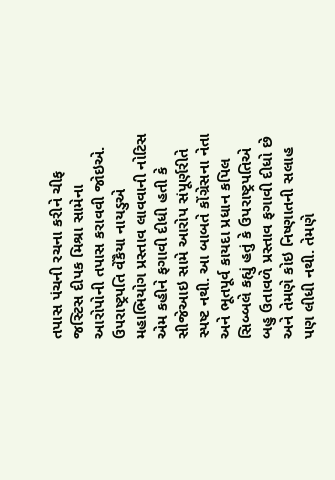તપાસ પંચની રચના કરીને ચીફ જસ્ટિસ દીપક મિશ્રા સામેના આરોપોની તપાસ કરાવવી જોઇએ. ઉપરાષ્ટ્રપતિ વેંકૈયા નાયડુએ મહાભિયોગ પ્રસ્તાવ લાવવાની નોટિસ એમ કહીને ફગાવી દીધી હતી કે સીજેઆઇ સામે આરોપ સંપૂર્ણરીતે સ્પષ્ટ નથી. આ બાબતે કોંગ્રેસના નેતા અને ભૂતપૂર્વ કાયદા પ્રધાન કપિલ સિબ્બલે કહ્યું હતું કે ઉપરાષ્ટ્રપતિએ બહુ ઉતાવળે પ્રસ્તાવ ફગાવી દીધો છે અને તેમણે કોઇ નિષ્ણાતની સલાહ પણ લીધી નથી. તેમણે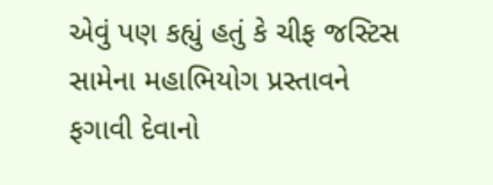એવું પણ કહ્યું હતું કે ચીફ જસ્ટિસ સામેના મહાભિયોગ પ્રસ્તાવને ફગાવી દેવાનો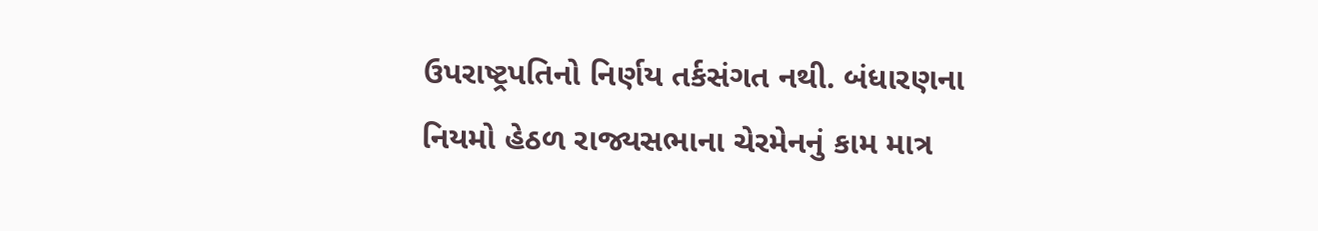ઉપરાષ્ટ્રપતિનો નિર્ણય તર્કસંગત નથી. બંધારણના નિયમો હેઠળ રાજ્યસભાના ચેરમેનનું કામ માત્ર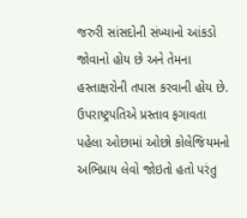જરુરી સાંસદોની સંખ્યાનો આંકડો જોવાનો હોય છે અને તેમના હસ્તાક્ષરોની તપાસ કરવાની હોય છે. ઉપરાષ્ટ્રપતિએ પ્રસ્તાવ ફગાવતા પહેલા ઓછામાં ઓછો કોલેજિયમનો અભિપ્રાય લેવો જોઇતો હતો પરંતુ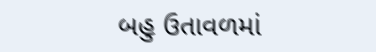બહુ ઉતાવળમાં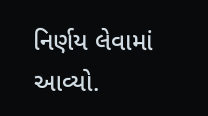નિર્ણય લેવામાં આવ્યો.